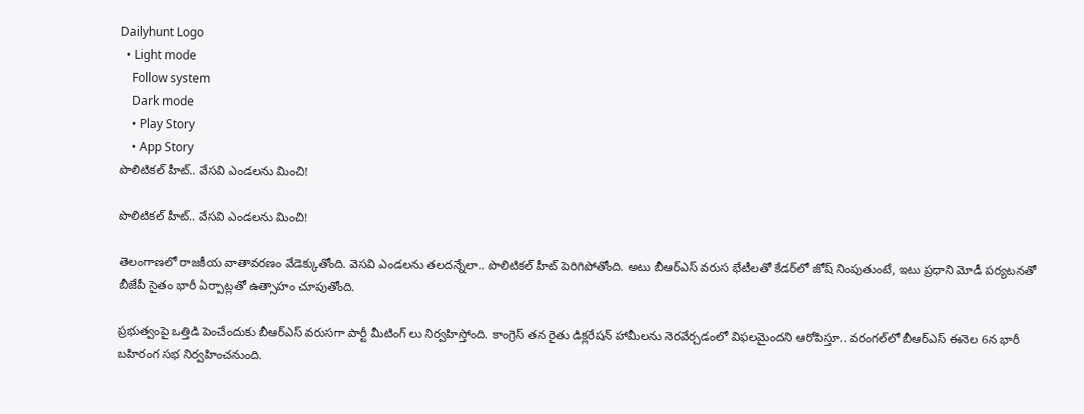Dailyhunt Logo
  • Light mode
    Follow system
    Dark mode
    • Play Story
    • App Story
పొలిటికల్ హీట్.. వేసవి ఎండలను మించి!

పొలిటికల్ హీట్.. వేసవి ఎండలను మించి!

తెలంగాణలో రాజకీయ వాతావరణం వేడెక్కుతోంది. వెసవి ఎండలను తలదన్నేలా.. పొలిటికల్ హీట్ పెరిగిపోతోంది. అటు బీఆర్ఎస్ వరుస భేటీలతో కేడర్‌లో జోష్ నింపుతుంటే, ఇటు ప్రధాని మోడీ పర్యటనతో బీజేపీ సైతం భారీ ఏర్పాట్లతో ఉత్సాహం చూపుతోంది.

ప్రభుత్వంపై ఒత్తిడి పెంచేందుకు బీఆర్ఎస్ వరుసగా పార్టీ మీటింగ్ లు నిర్వహిస్తోంది. కాంగ్రెస్ తన రైతు డిక్లరేషన్ హామీలను నెరవేర్చడంలో విఫలమైందని ఆరోపిస్తూ.. వరంగల్‌లో బీఆర్ఎస్ ఈనెల 6న భారీ బహిరంగ సభ నిర్వహించనుంది.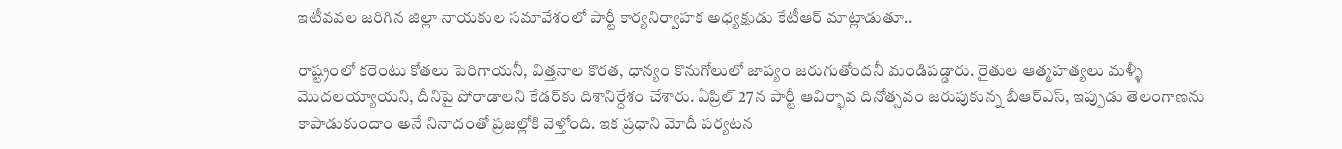ఇటీవవల జరిగిన జిల్లా నాయకుల సమావేశంలో పార్టీ కార్యనిర్వాహక అధ్యక్షుడు కేటీఆర్ మాట్లాడుతూ..

రాష్ట్రంలో కరెంటు కోతలు పెరిగాయనీ, విత్తనాల కొరత, ధాన్యం కొనుగోలులో జాప్యం జరుగుతోందనీ మండిపడ్డారు. రైతుల ఆత్మహత్యలు మళ్ళీ మొదలయ్యాయని, దీనిపై పోరాడాలని కేడర్‌కు దిశానిర్దేశం చేశారు. ఏప్రిల్ 27న పార్టీ ఆవిర్భావ దినోత్సవం జరుపుకున్న బీఆర్ఎస్, ఇప్పుడు తెలంగాణను కాపాడుకుందాం అనే నినాదంతో ప్రజల్లోకి వెళ్తోంది. ఇక ప్రధాని మోదీ పర్యటన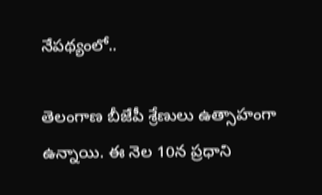నేపథ్యంలో..

తెలంగాణ బీజేపీ శ్రేణులు ఉత్సాహంగా ఉన్నాయి. ఈ నెల 10న ప్రధాని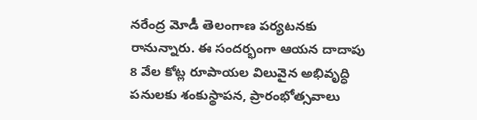నరేంద్ర మోడీ తెలంగాణ పర్యటనకు రానున్నారు. ఈ సందర్భంగా ఆయన దాదాపు 8 వేల కోట్ల రూపాయల విలువైన అభివృద్ధి పనులకు శంకుస్థాపన, ప్రారంభోత్సవాలు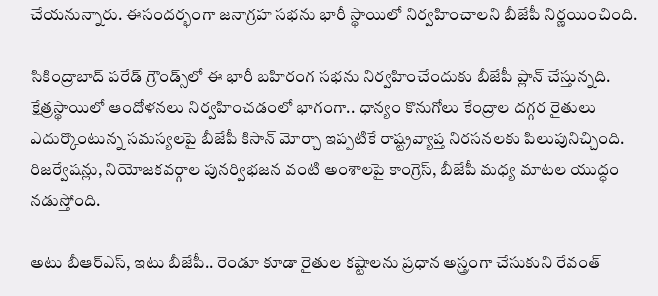చేయనున్నారు. ఈసందర్భంగా జనాగ్రహ సభను భారీ స్థాయిలో నిర్వహించాలని బీజేపీ నిర్ణయించింది.

సికింద్రాబాద్ పరేడ్ గ్రౌండ్స్‌లో ఈ భారీ బహిరంగ సభను నిర్వహించేందుకు బీజేపీ ప్లాన్ చేస్తున్నది. క్షేత్రస్థాయిలో ఆందోళనలు నిర్వహించడంలో భాగంగా.. ధాన్యం కొనుగోలు కేంద్రాల దగ్గర రైతులు ఎదుర్కొంటున్న సమస్యలపై బీజేపీ కిసాన్ మోర్చా ఇప్పటికే రాష్ట్రవ్యాప్త నిరసనలకు పిలుపునిచ్చింది. రిజర్వేషన్లు, నియోజకవర్గాల పునర్విభజన వంటి అంశాలపై కాంగ్రెస్, బీజేపీ మధ్య మాటల యుద్ధం నడుస్తోంది.

అటు బీఆర్ఎస్, ఇటు బీజేపీ.. రెండూ కూడా రైతుల కష్టాలను ప్రధాన అస్త్రంగా చేసుకుని రేవంత్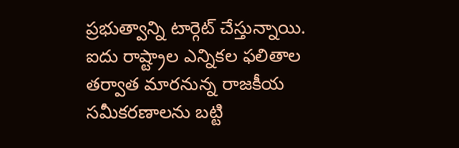ప్రభుత్వాన్ని టార్గెట్ చేస్తున్నాయి. ఐదు రాష్ట్రాల ఎన్నికల ఫలితాల తర్వాత మారనున్న రాజకీయ సమీకరణాలను బట్టి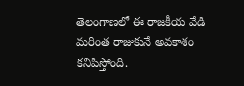తెలంగాణలో ఈ రాజకీయ వేడి మరింత రాజుకునే అవకాశం కనిపిస్తోంది.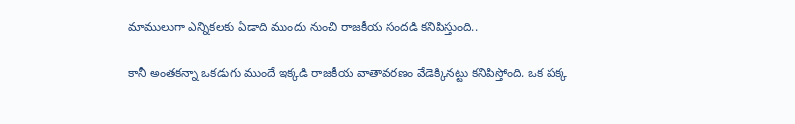మాములుగా ఎన్నికలకు ఏడాది ముందు నుంచి రాజకీయ సందడి కనిపిస్తుంది..

కానీ అంతకన్నా ఒకడుగు ముందే ఇక్కడి రాజకీయ వాతావరణం వేడెక్కినట్టు కనిపిస్తోంది. ఒక పక్క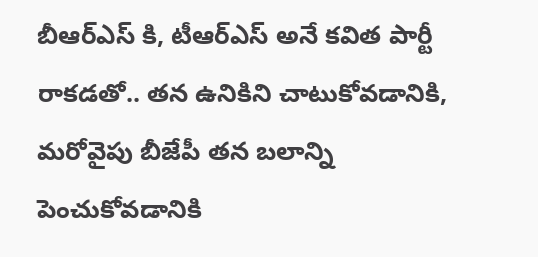బీఆర్ఎస్ కి, టీఆర్ఎస్ అనే కవిత పార్టీ రాకడతో.. తన ఉనికిని చాటుకోవడానికి, మరోవైపు బీజేపీ తన బలాన్ని పెంచుకోవడానికి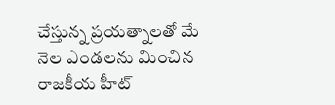చేస్తున్న ప్రయత్నాలతో మే నెల ఎండలను మించిన రాజకీయ హీట్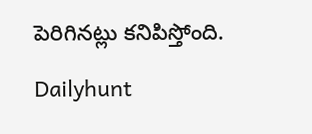పెరిగినట్లు కనిపిస్తోంది.

Dailyhunt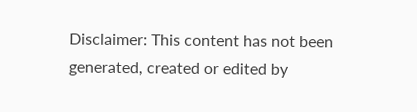Disclaimer: This content has not been generated, created or edited by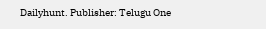Dailyhunt. Publisher: Telugu One